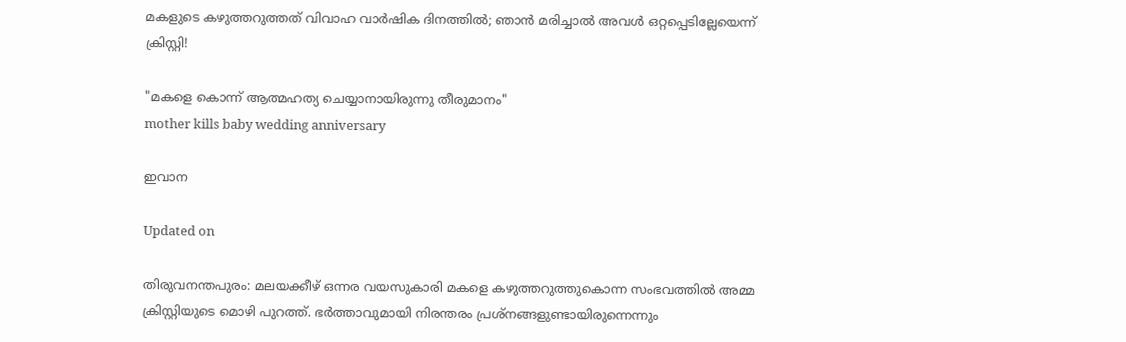മകളുടെ കഴുത്തറുത്തത് വിവാഹ വാർഷിക ദിനത്തിൽ; ഞാൻ മരിച്ചാൽ അവൾ ഒറ്റപ്പെടില്ലേയെന്ന് ക്രിസ്റ്റി!

"മകളെ കൊന്ന് ആത്മഹത്യ ചെയ്യാനായിരുന്നു തീരുമാനം"
mother kills baby wedding anniversary

ഇവാന

Updated on

തിരുവനന്തപുരം: മലയക്കീഴ് ഒന്നര വയസുകാരി മകളെ കഴുത്തറുത്തുകൊന്ന സംഭവത്തിൽ അമ്മ ക്രിസ്റ്റിയുടെ മൊഴി പുറത്ത്. ഭർ‌ത്താവുമായി നിരന്തരം പ്രശ്നങ്ങളുണ്ടായിരുന്നെന്നും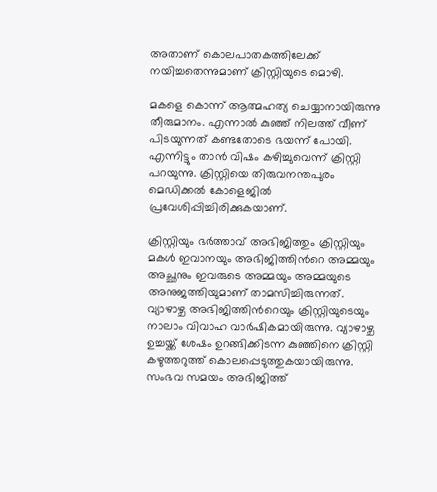അതാണ് കൊലപാതകത്തിലേക്ക് നയിച്ചതെന്നുമാണ് ക്രിസ്റ്റിയുടെ മൊഴി.

മകളെ കൊന്ന് ആത്മഹത്യ ചെയ്യാനായിരുന്നു തീരുമാനം. എന്നാൽ കുഞ്ഞ് നിലത്ത് വീണ് പിടയുന്നത് കണ്ടതോടെ ഭയന്ന് പോയി. എന്നിട്ടും താൻ വിഷം കഴിച്ചുവെന്ന് ക്രിസ്റ്റി പറയുന്നു. ക്രിസ്റ്റിയെ തിരുവനന്തപുരം മെഡിക്കൽ കോളെജിൽ പ്രവേശിപ്പിച്ചിരിക്കുകയാണ്.

ക്രിസ്റ്റിയും ഭർത്താവ് അഭിജിത്തും ക്രിസ്റ്റിയും മകൾ ഇവാനയും അഭിജിത്തിന്‍റെ അമ്മയും അച്ഛനും ഇവരുടെ അമ്മയും അമ്മയുടെ അനുജത്തിയുമാണ് താമസിച്ചിരുന്നത്. വ്യാഴാഴ്ച അഭിജിത്തിന്‍റെയും ക്രിസ്റ്റിയുടെയും നാലാം വിവാഹ വാർഷികമായിരുന്നു. വ്യാഴാഴ്ച ഉച്ചയ്ക്ക് ശേഷം ഉറങ്ങിക്കിടന്ന കുഞ്ഞിനെ ക്രിസ്റ്റി കഴുത്തറുത്ത് കൊലപ്പെടുത്തുകയായിരുന്നു. സംഭവ സമയം അഭിജിത്ത്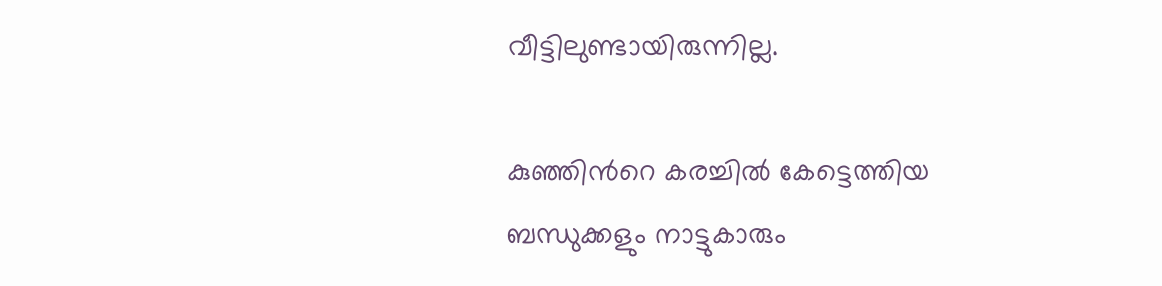വീട്ടിലുണ്ടായിരുന്നില്ല.

കുഞ്ഞിന്‍റെ കരച്ചില്‍ കേട്ടെത്തിയ ബന്ധുക്കളും നാട്ടുകാരും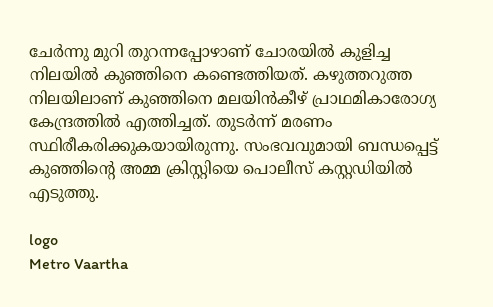ചേര്‍ന്നു മുറി തുറന്നപ്പോഴാണ് ചോരയില്‍ കുളിച്ച നിലയില്‍ കുഞ്ഞിനെ കണ്ടെത്തിയത്. കഴുത്തറുത്ത നിലയിലാണ് കുഞ്ഞിനെ മലയിന്‍കീഴ് പ്രാഥമികാരോഗ്യ കേന്ദ്രത്തില്‍ എത്തിച്ചത്. തുടര്‍ന്ന് മരണം സ്ഥിരീകരിക്കുകയായിരുന്നു. സംഭവവുമായി ബന്ധപ്പെട്ട് കുഞ്ഞിന്‍റെ അമ്മ ക്രിസ്റ്റിയെ പൊലീസ് കസ്റ്റഡിയില്‍ എടുത്തു.

logo
Metro Vaartha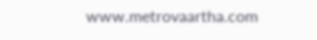www.metrovaartha.com